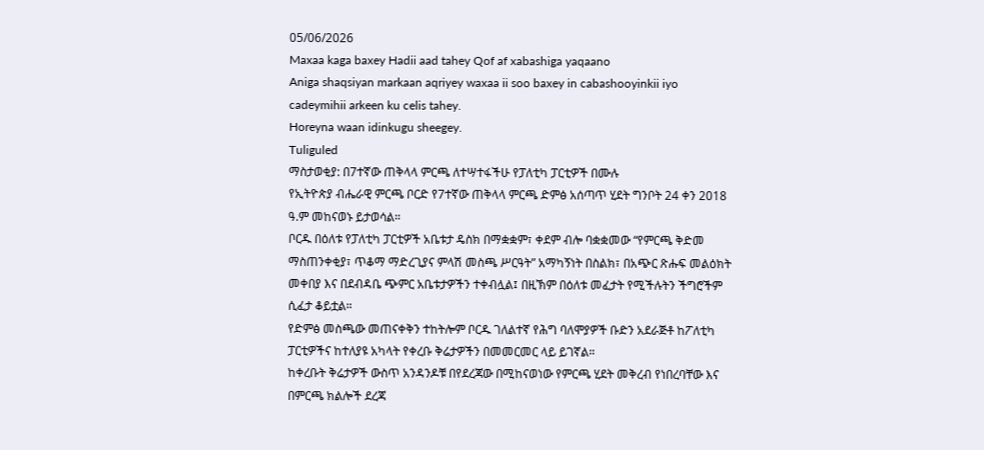05/06/2026
Maxaa kaga baxey Hadii aad tahey Qof af xabashiga yaqaano
Aniga shaqsiyan markaan aqriyey waxaa ii soo baxey in cabashooyinkii iyo cadeymihii arkeen ku celis tahey.
Horeyna waan idinkugu sheegey.
Tuliguled
ማስታወቂያ: በ7ተኛው ጠቅላላ ምርጫ ለተሣተፋችሁ የፓለቲካ ፓርቲዎች በሙሉ
የኢትዮጵያ ብሔራዊ ምርጫ ቦርድ የ7ተኛው ጠቅላላ ምርጫ ድምፅ አሰጣጥ ሂደት ግንቦት 24 ቀን 2018 ዓ.ም መከናወኑ ይታወሳል።
ቦርዱ በዕለቱ የፓለቲካ ፓርቲዎች አቤቱታ ዴስክ በማቋቋም፣ ቀደም ብሎ ባቋቋመው “የምርጫ ቅድመ ማስጠንቀቂያ፣ ጥቆማ ማድረጊያና ምላሽ መስጫ ሥርዓት” አማካኝነት በስልክ፣ በአጭር ጽሑፍ መልዕክት መቀበያ እና በደብዳቤ ጭምር አቤቱታዎችን ተቀብሏል፤ በዚኽም በዕለቱ መፈታት የሚችሉትን ችግሮችም ሲፈታ ቆይቷል።
የድምፅ መስጫው መጠናቀቅን ተከትሎም ቦርዱ ገለልተኛ የሕግ ባለሞያዎች ቡድን አደራጅቶ ከፖለቲካ ፓርቲዎችና ከተለያዩ አካላት የቀረቡ ቅሬታዎችን በመመርመር ላይ ይገኛል።
ከቀረቡት ቅሬታዎች ውስጥ አንዳንዶቹ በየደረጃው በሚከናወነው የምርጫ ሂደት መቅረብ የነበረባቸው እና በምርጫ ክልሎች ደረጃ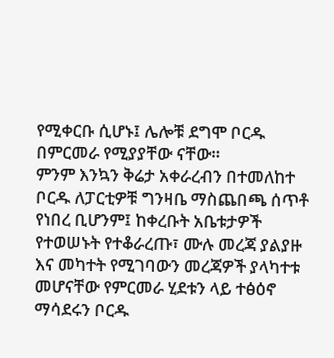የሚቀርቡ ሲሆኑ፤ ሌሎቹ ደግሞ ቦርዱ በምርመራ የሚያያቸው ናቸው።
ምንም እንኳን ቅሬታ አቀራረብን በተመለከተ ቦርዱ ለፓርቲዎቹ ግንዛቤ ማስጨበጫ ሰጥቶ የነበረ ቢሆንም፤ ከቀረቡት አቤቱታዎች የተወሠኑት የተቆራረጡ፣ ሙሉ መረጃ ያልያዙ እና መካተት የሚገባውን መረጃዎች ያላካተቱ መሆናቸው የምርመራ ሂደቱን ላይ ተፅዕኖ ማሳደሩን ቦርዱ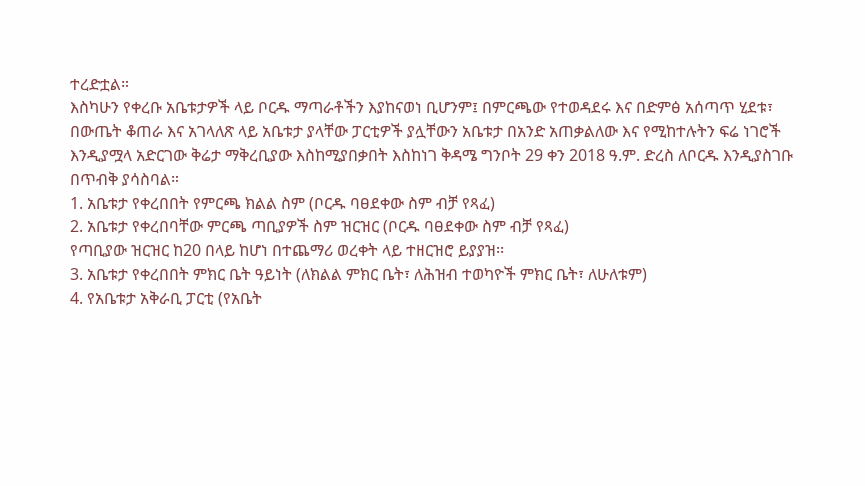ተረድቷል።
እስካሁን የቀረቡ አቤቱታዎች ላይ ቦርዱ ማጣራቶችን እያከናወነ ቢሆንም፤ በምርጫው የተወዳደሩ እና በድምፅ አሰጣጥ ሂደቱ፣ በውጤት ቆጠራ እና አገላለጽ ላይ አቤቱታ ያላቸው ፓርቲዎች ያሏቸውን አቤቱታ በአንድ አጠቃልለው እና የሚከተሉትን ፍሬ ነገሮች እንዲያሟላ አድርገው ቅሬታ ማቅረቢያው እስከሚያበቃበት እስከነገ ቅዳሜ ግንቦት 29 ቀን 2018 ዓ.ም. ድረስ ለቦርዱ እንዲያስገቡ በጥብቅ ያሳስባል።
1. አቤቱታ የቀረበበት የምርጫ ክልል ስም (ቦርዱ ባፀደቀው ስም ብቻ የጻፈ)
2. አቤቱታ የቀረበባቸው ምርጫ ጣቢያዎች ስም ዝርዝር (ቦርዱ ባፀደቀው ስም ብቻ የጻፈ)
የጣቢያው ዝርዝር ከ20 በላይ ከሆነ በተጨማሪ ወረቀት ላይ ተዘርዝሮ ይያያዝ፡፡
3. አቤቱታ የቀረበበት ምክር ቤት ዓይነት (ለክልል ምክር ቤት፣ ለሕዝብ ተወካዮች ምክር ቤት፣ ለሁለቱም)
4. የአቤቱታ አቅራቢ ፓርቲ (የአቤት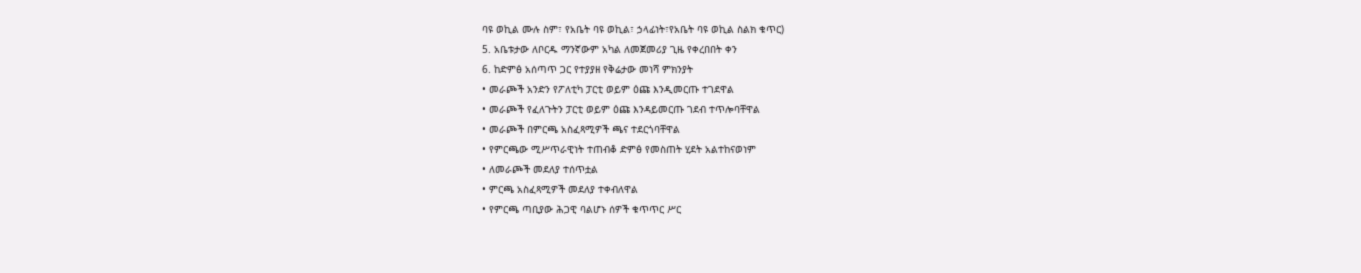ባዩ ወኪል ሙሉ ስም፣ የአቤት ባዩ ወኪል፣ ኃላፊነት፣የአቤት ባዩ ወኪል ስልክ ቁጥር)
5. አቤቱታው ለቦርዱ ማንኛውም አካል ለመጀመሪያ ጊዜ የቀረበበት ቀን
6. ከድምፅ አሰጣጥ ጋር የተያያዘ የቅሬታው መነሻ ምክንያት
• መራጮች አንድን የፖለቲካ ፓርቲ ወይም ዕጩ እንዲመርጡ ተገደዋል
• መራጮች የፈለጉትን ፓርቲ ወይም ዕጩ እንዳይመርጡ ገደብ ተጥሎባቸዋል
• መራጮች በምርጫ አስፈጻሚዎች ጫና ተደርጎባቸዋል
• የምርጫው ሚሥጥራዊነት ተጠብቆ ድምፅ የመስጠት ሂደት አልተከናወነም
• ለመራጮች መደለያ ተሰጥቷል
• ምርጫ አስፈጻሚዎች መደለያ ተቀብለዋል
• የምርጫ ጣቢያው ሕጋዊ ባልሆኑ ሰዎች ቁጥጥር ሥር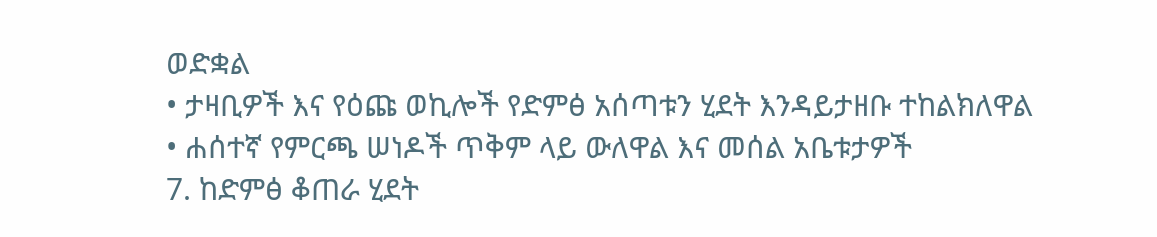ወድቋል
• ታዛቢዎች እና የዕጩ ወኪሎች የድምፅ አሰጣቱን ሂደት እንዳይታዘቡ ተከልክለዋል
• ሐሰተኛ የምርጫ ሠነዶች ጥቅም ላይ ውለዋል እና መሰል አቤቱታዎች
7. ከድምፅ ቆጠራ ሂደት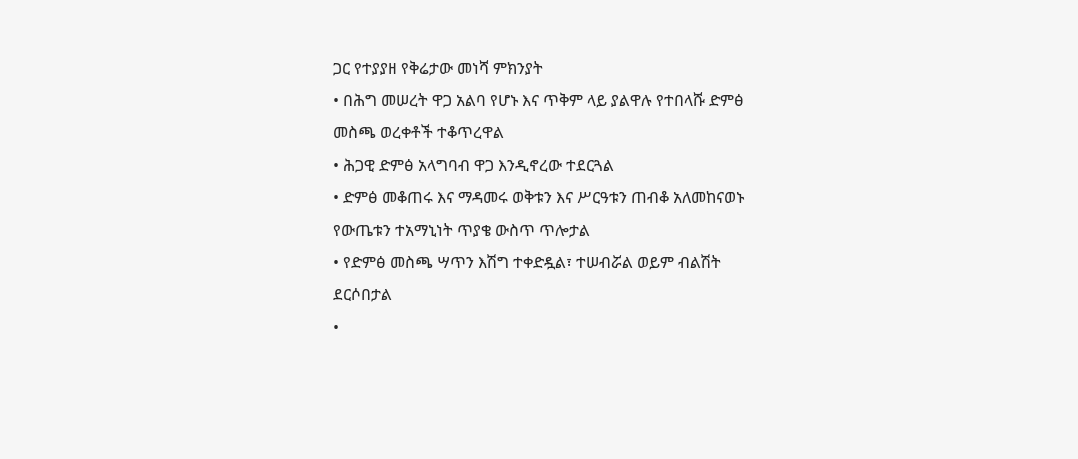ጋር የተያያዘ የቅሬታው መነሻ ምክንያት
• በሕግ መሠረት ዋጋ አልባ የሆኑ እና ጥቅም ላይ ያልዋሉ የተበላሹ ድምፅ መስጫ ወረቀቶች ተቆጥረዋል
• ሕጋዊ ድምፅ አላግባብ ዋጋ እንዲኖረው ተደርጓል
• ድምፅ መቆጠሩ እና ማዳመሩ ወቅቱን እና ሥርዓቱን ጠብቆ አለመከናወኑ የውጤቱን ተአማኒነት ጥያቄ ውስጥ ጥሎታል
• የድምፅ መስጫ ሣጥን እሽግ ተቀድዷል፣ ተሠብሯል ወይም ብልሽት ደርሶበታል
•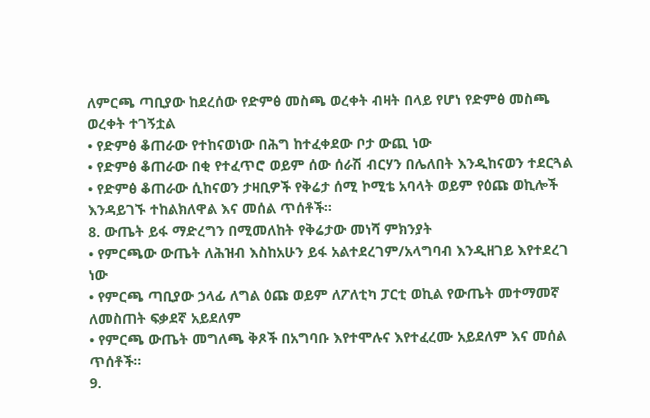ለምርጫ ጣቢያው ከደረሰው የድምፅ መስጫ ወረቀት ብዛት በላይ የሆነ የድምፅ መስጫ ወረቀት ተገኝቷል
• የድምፅ ቆጠራው የተከናወነው በሕግ ከተፈቀደው ቦታ ውጪ ነው
• የድምፅ ቆጠራው በቂ የተፈጥሮ ወይም ሰው ሰራሽ ብርሃን በሌለበት እንዲከናወን ተደርጓል
• የድምፅ ቆጠራው ሲከናወን ታዛቢዎች የቅሬታ ሰሚ ኮሚቴ አባላት ወይም የዕጩ ወኪሎች እንዳይገኙ ተከልክለዋል እና መሰል ጥሰቶች፡፡
8. ውጤት ይፋ ማድረግን በሚመለከት የቅሬታው መነሻ ምክንያት
• የምርጫው ውጤት ለሕዝብ እስከአሁን ይፋ አልተደረገም/አላግባብ እንዲዘገይ እየተደረገ ነው
• የምርጫ ጣቢያው ኃላፊ ለግል ዕጩ ወይም ለፖለቲካ ፓርቲ ወኪል የውጤት መተማመኛ ለመስጠት ፍቃደኛ አይደለም
• የምርጫ ውጤት መግለጫ ቅጾች በአግባቡ እየተሞሉና እየተፈረሙ አይደለም እና መሰል ጥሰቶች፡፡
9.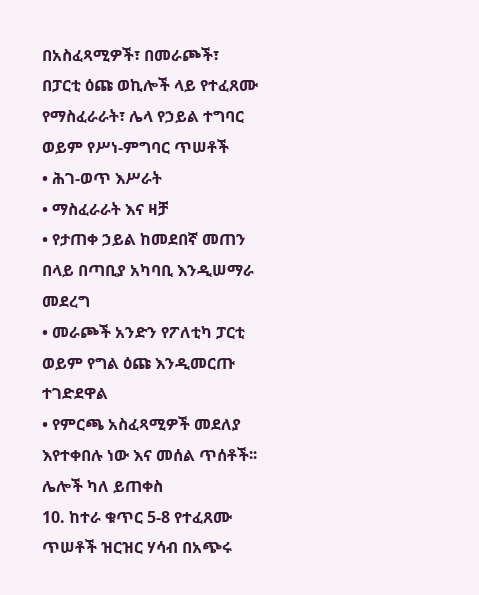በአስፈጻሚዎች፣ በመራጮች፣ በፓርቲ ዕጩ ወኪሎች ላይ የተፈጸሙ የማስፈራራት፣ ሌላ የኃይል ተግባር ወይም የሥነ-ምግባር ጥሠቶች
• ሕገ-ወጥ እሥራት
• ማስፈራራት እና ዛቻ
• የታጠቀ ኃይል ከመደበኛ መጠን በላይ በጣቢያ አካባቢ እንዲሠማራ መደረግ
• መራጮች አንድን የፖለቲካ ፓርቲ ወይም የግል ዕጩ እንዲመርጡ ተገድደዋል
• የምርጫ አስፈጻሚዎች መደለያ እየተቀበሉ ነው እና መሰል ጥሰቶች፡፡
ሌሎች ካለ ይጠቀስ
10. ከተራ ቁጥር 5-8 የተፈጸሙ ጥሠቶች ዝርዝር ሃሳብ በአጭሩ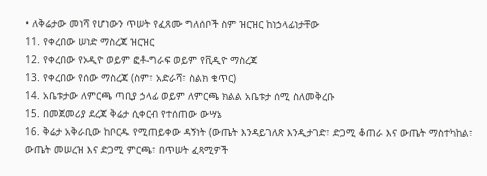• ለቅሬታው መነሻ የሆነውን ጥሠት የፈጸሙ ግለሰቦች ስም ዝርዝር ከነኃላፊነታቸው
11. የቀረበው ሠነድ ማስረጃ ዝርዝር
12. የቀረበው የኦዲዮ ወይም ፎቶ-ግራፍ ወይም የቪዲዮ ማስረጃ
13. የቀረበው የሰው ማስረጃ (ስም፣ አድራሻ፣ ስልክ ቁጥር)
14. አቤቱታው ለምርጫ ጣቢያ ኃላፊ ወይም ለምርጫ ክልል አቤቱታ ሰሚ ስለመቅረቡ
15. በመጀመሪያ ደረጃ ቅሬታ ሲቀርብ የተሰጠው ውሣኔ
16. ቅሬታ አቅራቢው ከቦርዱ የሚጠይቀው ዳኝነት (ውጤት እንዳይገለጽ እንዲታገድ፣ ድጋሚ ቆጠራ እና ውጤት ማስተካከል፣ ውጤት መሠረዝ እና ድጋሚ ምርጫ፣ በጥሠት ፈጻሚዎች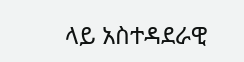ላይ አስተዳደራዊ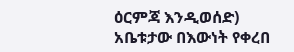ዕርምጃ እንዲወሰድ)
አቤቱታው በእውነት የቀረበ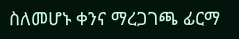ስለመሆኑ ቀንና ማረጋገጫ ፊርማ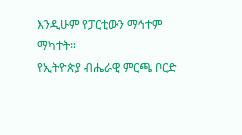እንዲሁም የፓርቲውን ማኅተም ማካተት።
የኢትዮጵያ ብሔራዊ ምርጫ ቦርድ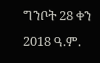ግንቦት 28 ቀን 2018 ዓ.ም.